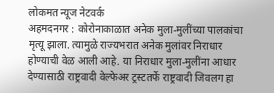लोकमत न्यूज नेटवर्क
अहमदनगर : कोरोनाकाळात अनेक मुला-मुलींच्या पालकांचा मृत्यू झाला. त्यामुळे राज्यभरात अनेक मुलांवर निराधार होण्याची वेळ आली आहे. या निराधार मुला-मुलींना आधार देण्यासाठी राष्ट्रवादी वेल्फेअर ट्रस्टतर्फे राष्ट्रवादी जिवलग हा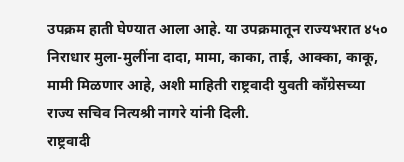उपक्रम हाती घेण्यात आला आहे. या उपक्रमातून राज्यभरात ४५० निराधार मुला-मुलींना दादा, मामा, काका, ताई, आक्का, काकू, मामी मिळणार आहे, अशी माहिती राष्ट्रवादी युवती काँग्रेसच्या राज्य सचिव नित्यश्री नागरे यांनी दिली.
राष्ट्रवादी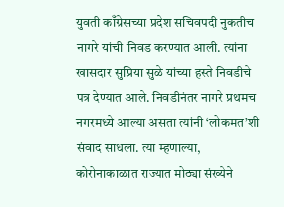युवती काँग्रेसच्या प्रदेश सचिवपदी नुकतीच नागरे यांची निवड करण्यात आली. त्यांना खासदार सुप्रिया सुळे यांच्या हस्ते निवडीचे पत्र देण्यात आले. निवडीनंतर नागरे प्रथमच नगरमध्ये आल्या असता त्यांनी ‘लोकमत’शी संवाद साधला. त्या म्हणाल्या, कोरोनाकाळात राज्यात मोठ्या संख्येने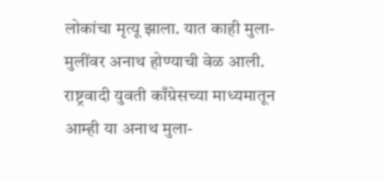लोकांचा मृत्यू झाला. यात काही मुला-मुलींवर अनाथ होण्याची वेळ आली. राष्ट्रवादी युवती काँग्रेसच्या माध्यमातून आम्ही या अनाथ मुला-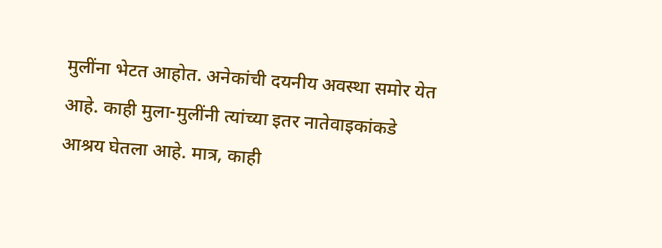मुलींना भेटत आहोत. अनेकांची दयनीय अवस्था समोर येत आहे. काही मुला-मुलींनी त्यांच्या इतर नातेवाइकांकडे आश्रय घेतला आहे. मात्र, काही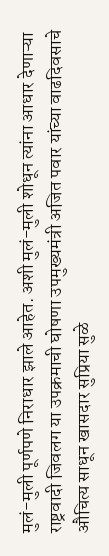मुलं-मुली पूर्णपणे निराधार झाले आहेत. अशी मुलं-मुली शोधून त्यांना आधार देणाऱ्या राष्ट्रवादी जिवलग या उपक्रमाची घोषणा उपमुख्यमंत्री अजित पवार यांच्या वाढदिवसाचे औचित्य साधून खासदार सुप्रिया सुळे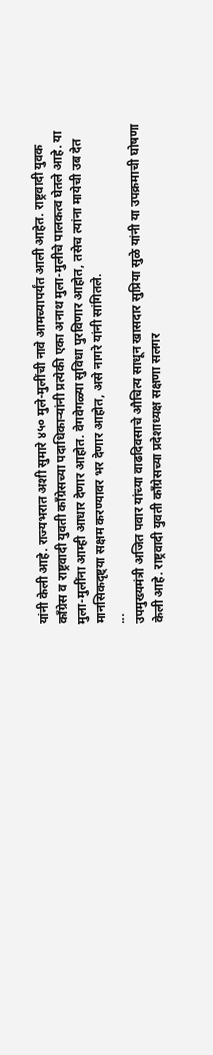यांनी केली आहे. राज्यभरात अशी सुमारे ४५० मुले-मुलींची नावे आमच्यापर्यंत आली आहेत. राष्ट्रवादी युवक काँग्रेस व राष्ट्रवादी युवती काँग्रेसच्या पदाधिकाऱ्यांनी प्रत्येकी एका अनाथ मुला-मुलीचे पालकत्व घेतले आहे. या मुला-मुलींना आम्ही आधार देणार आहोत. वेगवेगळ्या सुविधा पुरविणार आहोत, तसेच त्यांना मायेची उब देत मानसिकदृष्ट्या सक्षम करण्यावर भर देणार आहोत, असे नागरे यांनी सांगितले.
...
उपमुख्यमंत्री अजित पवार यांच्या वाढदिवसाचे औचित्य साधून खासदार सुप्रिया सुळे यांनी या उपक्रमाची घोषणा केली आहे. राष्ट्रवादी युवती काँग्रेसच्या प्रदेशाध्यक्ष सक्षणा सलगर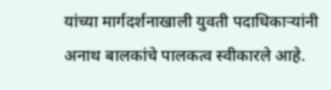यांच्या मार्गदर्शनाखाली युवती पदाधिकाऱ्यांनी अनाथ बालकांचे पालकत्व स्वीकारले आहे.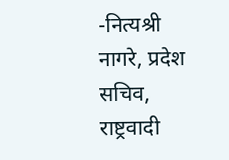-नित्यश्री नागरे, प्रदेश सचिव, राष्ट्रवादी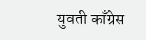युवती काँग्रेस